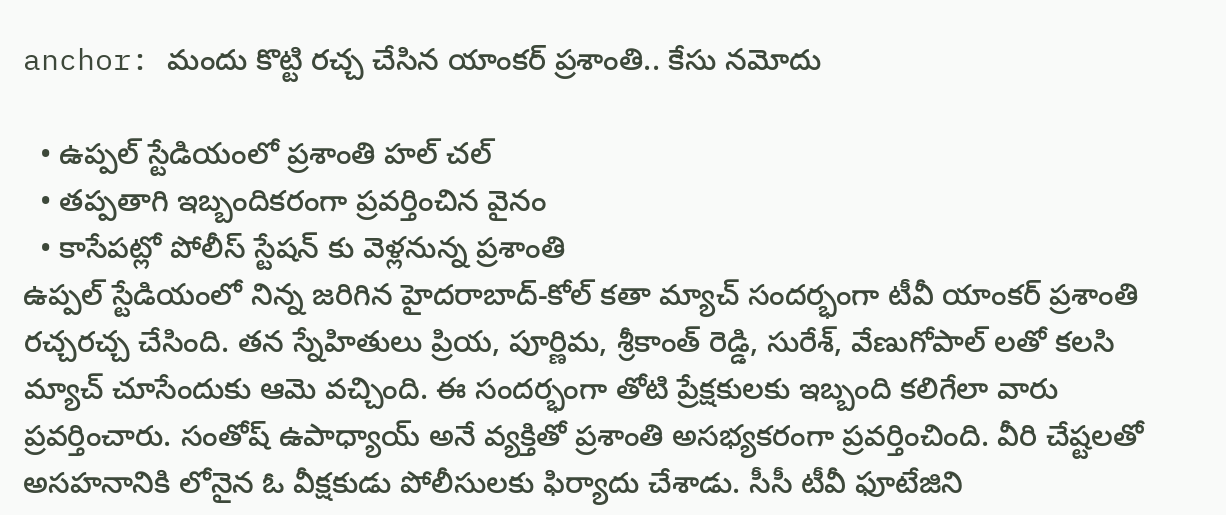anchor: మందు కొట్టి రచ్చ చేసిన యాంకర్ ప్రశాంతి.. కేసు నమోదు

  • ఉప్పల్ స్టేడియంలో ప్రశాంతి హల్ చల్
  • తప్పతాగి ఇబ్బందికరంగా ప్రవర్తించిన వైనం
  • కాసేపట్లో పోలీస్ స్టేషన్ కు వెళ్లనున్న ప్రశాంతి
ఉప్పల్ స్టేడియంలో నిన్న జరిగిన హైదరాబాద్-కోల్ కతా మ్యాచ్ సందర్భంగా టీవీ యాంకర్ ప్రశాంతి రచ్చరచ్చ చేసింది. తన స్నేహితులు ప్రియ, పూర్ణిమ, శ్రీకాంత్ రెడ్డి, సురేశ్, వేణుగోపాల్ లతో కలసి మ్యాచ్ చూసేందుకు ఆమె వచ్చింది. ఈ సందర్భంగా తోటి ప్రేక్షకులకు ఇబ్బంది కలిగేలా వారు ప్రవర్తించారు. సంతోష్ ఉపాధ్యాయ్ అనే వ్యక్తితో ప్రశాంతి అసభ్యకరంగా ప్రవర్తించింది. వీరి చేష్టలతో అసహనానికి లోనైన ఓ వీక్షకుడు పోలీసులకు ఫిర్యాదు చేశాడు. సీసీ టీవీ ఫూటేజిని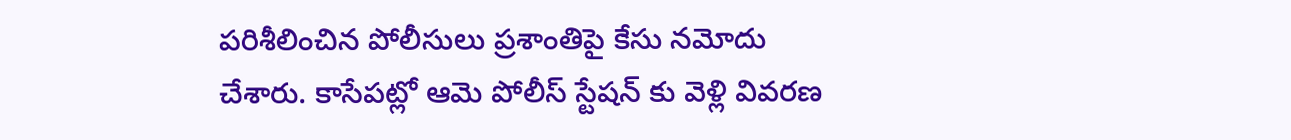పరిశీలించిన పోలీసులు ప్రశాంతిపై కేసు నమోదు చేశారు. కాసేపట్లో ఆమె పోలీస్ స్టేషన్ కు వెళ్లి వివరణ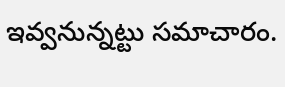ఇవ్వనున్నట్టు సమాచారం.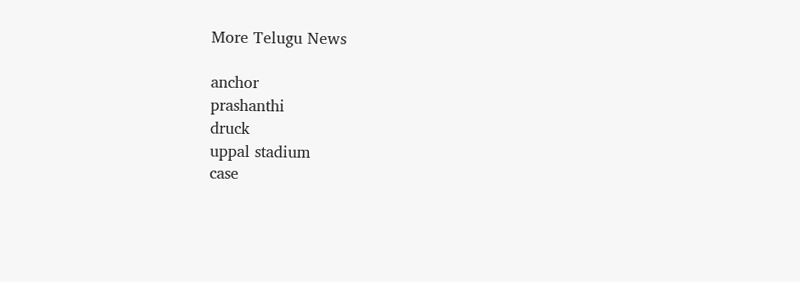More Telugu News

anchor
prashanthi
druck
uppal stadium
case